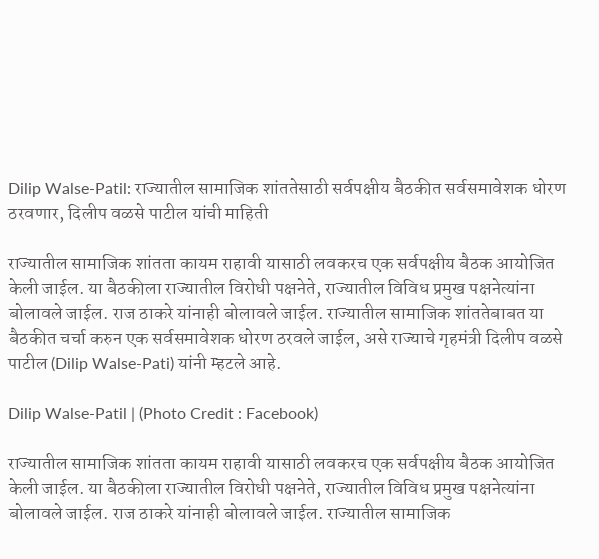Dilip Walse-Patil: राज्यातील सामाजिक शांततेसाठी सर्वपक्षीय बैठकीत सर्वसमावेशक धोरण ठरवणार, दिलीप वळसे पाटील यांची माहिती

राज्यातील सामाजिक शांतता कायम राहावी यासाठी लवकरच एक सर्वपक्षीय बैठक आयोजित केली जाईल. या बैठकीला राज्यातील विरोधी पक्षनेते, राज्यातील विविध प्रमुख पक्षनेत्यांना बोलावले जाईल. राज ठाकरे यांनाही बोलावले जाईल. राज्यातील सामाजिक शांततेबाबत या बैठकीत चर्चा करुन एक सर्वसमावेशक धोरण ठरवले जाईल, असे राज्याचे गृहमंत्री दिलीप वळसे पाटील (Dilip Walse-Pati) यांनी म्हटले आहे.

Dilip Walse-Patil | (Photo Credit : Facebook)

राज्यातील सामाजिक शांतता कायम राहावी यासाठी लवकरच एक सर्वपक्षीय बैठक आयोजित केली जाईल. या बैठकीला राज्यातील विरोधी पक्षनेते, राज्यातील विविध प्रमुख पक्षनेत्यांना बोलावले जाईल. राज ठाकरे यांनाही बोलावले जाईल. राज्यातील सामाजिक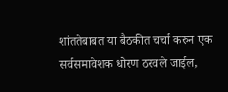शांततेबाबत या बैठकीत चर्चा करुन एक सर्वसमावेशक धोरण ठरवले जाईल,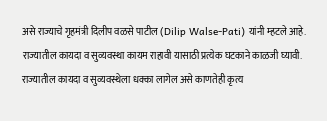असे राज्याचे गृहमंत्री दिलीप वळसे पाटील (Dilip Walse-Pati) यांनी म्हटले आहे. राज्यातील कायदा व सुव्यवस्था कायम राहावी यासाठी प्रत्येक घटकाने काळजी घ्यावी. राज्यातील कायदा व सुव्यवस्थेला धक्का लागेल असे काणतेही कृत्य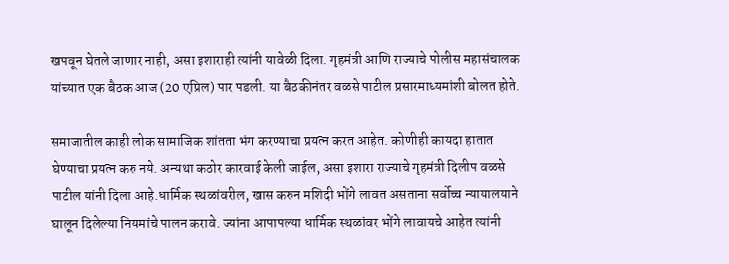खपवून घेतले जाणार नाही, असा इशाराही त्यांनी यावेळी दिला. गृहमंत्री आणि राज्याचे पोलीस महासंचालक यांच्यात एक बैठक आज (20 एप्रिल) पार पडली. या बैठकीनंतर वळसे पाटील प्रसारमाध्यमांशी बोलत होते.

समाजातील काही लोक सामाजिक शांतता भंग करण्याचा प्रयत्न करत आहेत. कोणीही कायदा हातात घेण्याचा प्रयत्न करु नये. अन्यथा कठोर कारवाई केली जाईल, असा इशारा राज्याचे गृहमंत्री दिलीप वळसे पाटील यांनी दिला आहे.धार्मिक स्थळांवरील, खास करुन मशिदी भोंगे लावत असताना सर्वोच्च न्यायालयाने घालून दिलेल्या नियमांचे पालन करावे. ज्यांना आपापल्या धार्मिक स्थळांवर भोंगे लावायचे आहेत त्यांनी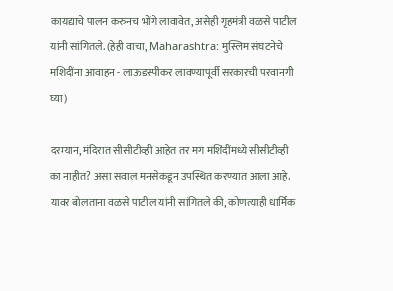कायद्याचे पालन करुनच भोंगे लावावेत, असेही गृहमंत्री वळसे पाटील यांनी सांगितले. (हेही वाचा, Maharashtra: मुस्लिम संघटनेचे मशिदींना आवाहन - लाऊडस्पीकर लावण्यापूर्वी सरकारची परवानगी घ्या)

दरम्यान, मंदिरात सीसीटीव्ही आहेत तर मग मशिंदींमध्ये सीसीटीव्ही का नाहीत? असा सवाल मनसेकडून उपस्थित करण्यात आला आहे. यावर बोलताना वळसे पाटील यांनी सांगितले की, कोणत्याही धार्मिक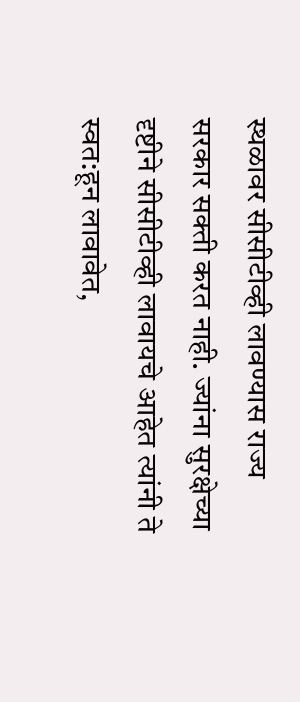स्थळावर सीसीटीव्ही लावण्यास राज्य सरकार सक्ती करत नाही. ज्यांना सुरक्षेच्या दृष्टीने सीसीटीव्ही लावायचे आहेत त्यांनी ते स्वत:हून लावावेत,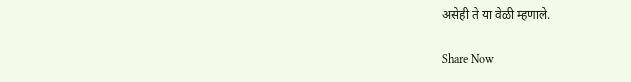असेही ते या वेळी म्हणाले.

Share Now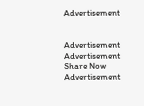Advertisement


Advertisement
Advertisement
Share Now
Advertisement